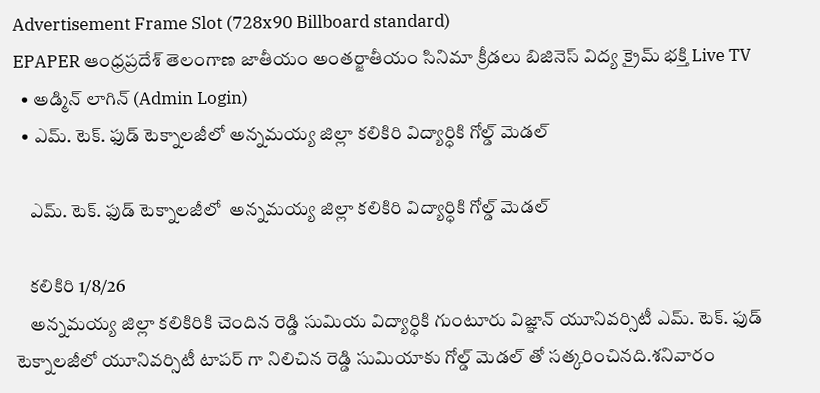Advertisement Frame Slot (728x90 Billboard standard)
EPAPER ఆంధ్రప్రదేశ్ తెలంగాణ జాతీయం అంతర్జాతీయం సినిమా క్రీడలు బిజినెస్ విద్య క్రైమ్ భక్తి Live TV
  • అడ్మిన్ లాగిన్ (Admin Login)
  • ఎమ్. టెక్. ఫుడ్ టెక్నాలజీలో అన్నమయ్య జిల్లా కలికిరి విద్యార్ధికి గోల్డ్ మెడల్

    ఎమ్. టెక్. ఫుడ్ టెక్నాలజీలో  అన్నమయ్య జిల్లా కలికిరి విద్యార్ధికి గోల్డ్ మెడల్

    కలికిరి 1/8/26
    అన్నమయ్య జిల్లా కలికిరికి చెందిన రెడ్డి సుమియ విద్యార్ధికి గుంటూరు విజ్ఞాన్ యూనివర్సిటీ ఎమ్. టెక్. ఫుడ్ టెక్నాలజీలో యూనివర్సిటీ టాపర్ గా నిలిచిన రెడ్డి సుమియాకు గోల్డ్ మెడల్ తో సత్కరించినది.శనివారం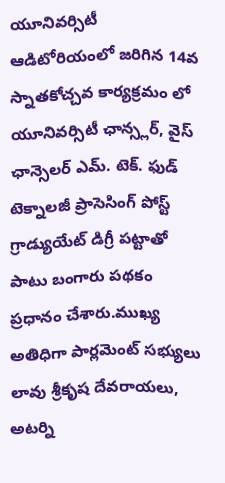యూనివర్సిటీ ఆడిటోరియంలో జరిగిన 14వ స్నాతకోచ్చవ కార్యక్రమం లో యూనివర్సిటీ ఛాన్స్లర్, వైస్ ఛాన్సెలర్ ఎమ్. టెక్. ఫుడ్ టెక్నాలజీ ప్రాసెసింగ్ పోస్ట్ గ్రాడ్యుయేట్ డిగ్రీ పట్టాతో పాటు బంగారు పథకం ప్రధానం చేశారు.ముఖ్య అతిధిగా పార్లమెంట్ సభ్యులు లావు శ్రీకృష దేవరాయలు, అటర్ని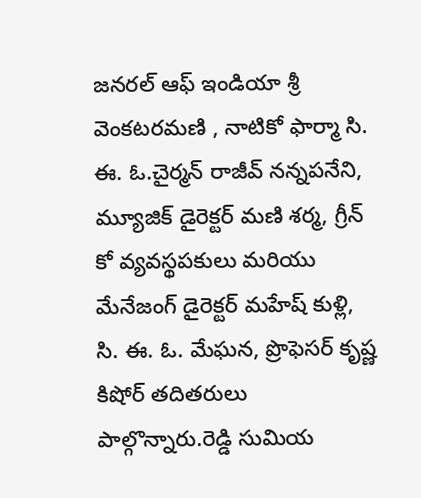జనరల్ ఆఫ్ ఇండియా శ్రీ వెంకటరమణి , నాటికో ఫార్మా సి. ఈ. ఓ.చైర్మన్ రాజీవ్ నన్నపనేని, మ్యూజిక్ డైరెక్టర్ మణి శర్మ, గ్రీన్ కో వ్యవస్థపకులు మరియు మేనేజంగ్ డైరెక్టర్ మహేష్ కుళ్లి, సి. ఈ. ఓ. మేఘన, ప్రొఫెసర్ కృష్ణ కిషోర్ తదితరులు పాల్గొన్నారు.రెడ్డి సుమియ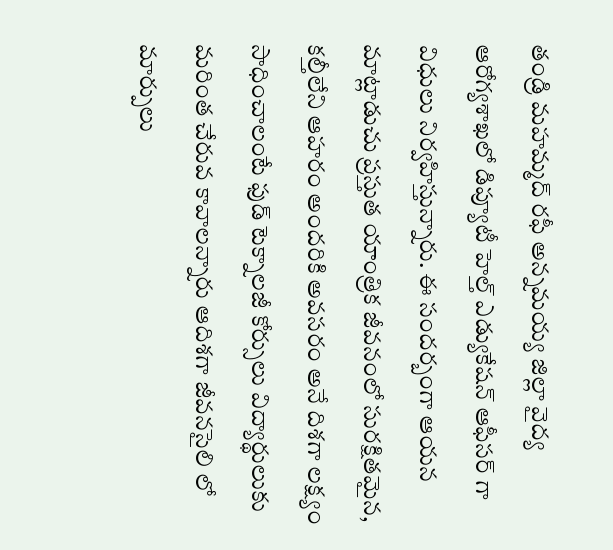తండ్రి మహమ్మద్ రఫీ అన్నమయ్య జిల్లా వైద్య ఆరోగ్యశాఖలో డిప్యూటీ హెల్త్ ఎడ్యుకేషన్ ఆఫీసర్ గా విధులు నిర్వహిస్తున్నారు. ఈ సందర్బంగా ఆయన మాట్లాడుచు ప్రస్తుత యాంత్రిక జీవనంలో సురక్షితమైన, కల్తీలేని ఆహరం అందరికి అవసరం అనే దిశగా లక్ష్యం సాధించాలంటే ఫుడ్ టెక్నాలజీ కోర్సులు విద్యార్థులుకు మరింత చేరువ కావాలన్నారు ఆదిశగా జీవనసైలి లో మార్పులు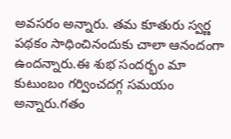అవసరం అన్నారు. తమ కూతురు స్వర్ణ పథకం సాధించినందుకు చాలా ఆనందంగా ఉందన్నారు.ఈ శుభ సందర్భం మా కుటుంబం గర్వించదగ్గ సమయం అన్నారు.గతం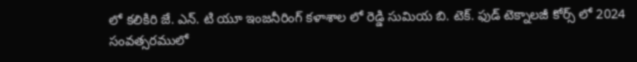లో కలికిరి జే. ఎన్. టి యూ ఇంజనీరింగ్ కళాశాల లో రెడ్డి సుమియ బి. టెక్. ఫుడ్ టెక్నాలజీ కోర్స్ లో 2024 సంవత్సరములో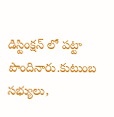డిస్టింక్షన్ లో పట్టా పొందినారు.కుటుంబ సభ్యులు,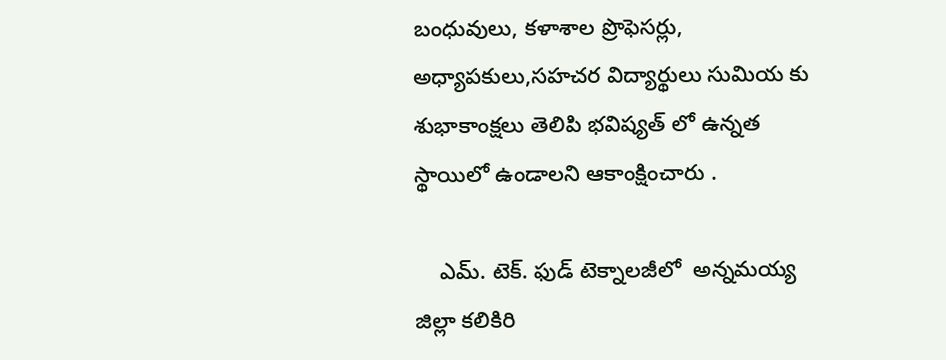బంధువులు, కళాశాల ప్రొఫెసర్లు, అధ్యాపకులు,సహచర విద్యార్థులు సుమియ కు శుభాకాంక్షలు తెలిపి భవిష్యత్ లో ఉన్నత స్థాయిలో ఉండాలని ఆకాంక్షించారు .

    ఎమ్. టెక్. ఫుడ్ టెక్నాలజీలో  అన్నమయ్య జిల్లా కలికిరి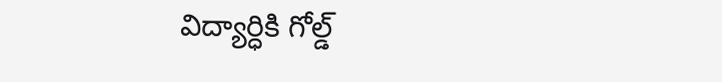విద్యార్ధికి గోల్డ్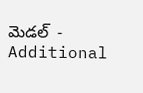మెడల్  - Additional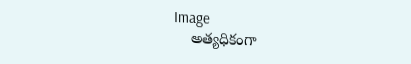Image
    అత్యధికంగా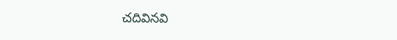చదివినవి